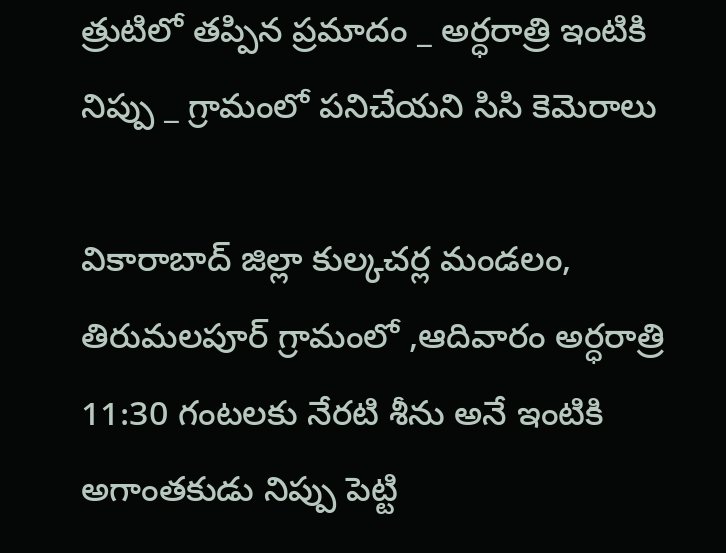త్రుటిలో తప్పిన ప్రమాదం _ అర్ధరాత్రి ఇంటికి నిప్పు _ గ్రామంలో పనిచేయని సిసి కెమెరాలు

వికారాబాద్ జిల్లా కుల్కచర్ల మండలం, తిరుమలపూర్ గ్రామంలో ,ఆదివారం అర్ధరాత్రి 11:30 గంటలకు నేరటి శీను అనే ఇంటికి అగాంతకుడు నిప్పు పెట్టి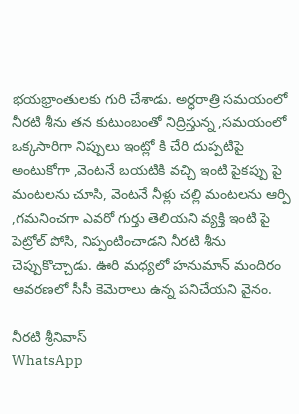భయభ్రాంతులకు గురి చేశాడు. అర్ధరాత్రి సమయంలో నీరటి శీను తన కుటుంబంతో నిద్రిస్తున్న ,సమయంలో ఒక్కసారిగా నిప్పులు ఇంట్లో కి చేరి దుప్పటిపై అంటుకోగా ,వెంటనే బయటికి వచ్చి ఇంటి పైకప్పు పై మంటలను చూసి, వెంటనే నీళ్లు చల్లి మంటలను ఆర్పి ,గమనించగా ఎవరో గుర్తు తెలియని వ్యక్తి ఇంటి పై పెట్రోల్ పోసి, నిప్పంటించాడని నీరటి శీను చెప్పుకొచ్చాడు. ఊరి మధ్యలో హనుమాన్ మందిరం ఆవరణలో సీసీ కెమెరాలు ఉన్న పనిచేయని వైనం.

నీరటి శ్రీనివాస్
WhatsApp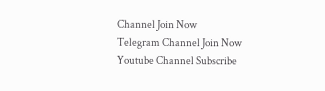Channel Join Now
Telegram Channel Join Now
Youtube Channel Subscribe